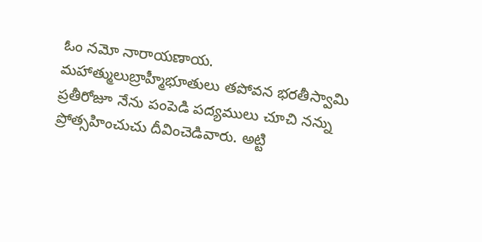ఓం నమో నారాయణాయ.
మహాత్ములుబ్రాహ్మీభూతులు తపోవన భరతీస్వామి
ప్రతీరోజూ నేను పంపెడి పద్యములు చూచి నన్ను ప్రోత్సహించుచు దీవించెడివారు. అట్టి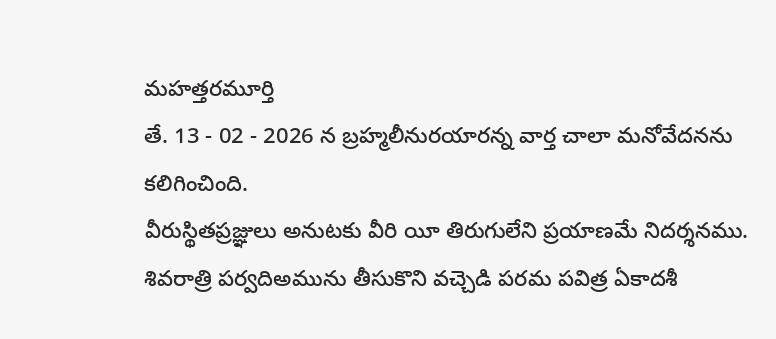మహత్తరమూర్తి
తే. 13 - 02 - 2026 న బ్రహ్మలీనురయారన్న వార్త చాలా మనోవేదనను కలిగించింది.
వీరుస్థితప్రజ్ఞులు అనుటకు వీరి యీ తిరుగులేని ప్రయాణమే నిదర్శనము. శివరాత్రి పర్వదిఅమును తీసుకొని వచ్చెడి పరమ పవిత్ర ఏకాదశీ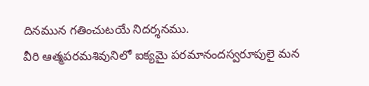దినమున గతించుటయే నిదర్శనము.
వీరి ఆత్మపరమశివునిలో ఐక్యమై పరమానందస్వరూపులై మన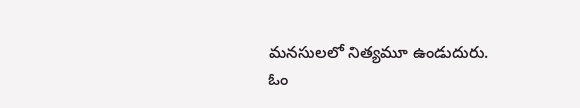మనసులలో నిత్యమూ ఉండుదురు.
ఓం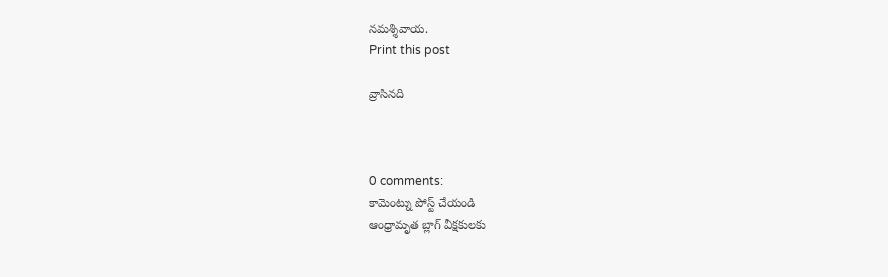నమశ్శివాయ.
Print this post

వ్రాసినది



0 comments:
కామెంట్ను పోస్ట్ చేయండి
ఆంధ్రామృత బ్లాగ్ వీక్షకులకు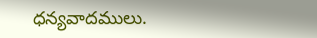ధన్యవాదములు.